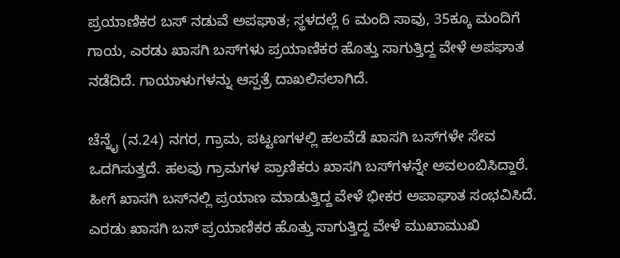ಪ್ರಯಾಣಿಕರ ಬಸ್ ನಡುವೆ ಅಪಘಾತ; ಸ್ಥಳದಲ್ಲೆ 6 ಮಂದಿ ಸಾವು, 35ಕ್ಕೂ ಮಂದಿಗೆ ಗಾಯ, ಎರಡು ಖಾಸಗಿ ಬಸ್‌ಗಳು ಪ್ರಯಾಣಿಕರ ಹೊತ್ತು ಸಾಗುತ್ತಿದ್ದ ವೇಳೆ ಅಪಘಾತ ನಡೆದಿದೆ. ಗಾಯಾಳುಗಳನ್ನು ಆಸ್ಪತ್ರೆ ದಾಖಲಿಸಲಾಗಿದೆ.

ಚೆನ್ನೈ (ನ.24) ನಗರ, ಗ್ರಾಮ, ಪಟ್ಟಣಗಳಲ್ಲಿ ಹಲವೆಡೆ ಖಾಸಗಿ ಬಸ್‌ಗಳೇ ಸೇವ ಒದಗಿಸುತ್ತದೆ. ಹಲವು ಗ್ರಾಮಗಳ ಪ್ರಾಣಿಕರು ಖಾಸಗಿ ಬಸ್‌ಗಳನ್ನೇ ಅವಲಂಬಿಸಿದ್ದಾರೆ. ಹೀಗೆ ಖಾಸಗಿ ಬಸ್‌ನಲ್ಲಿ ಪ್ರಯಾಣ ಮಾಡುತ್ತಿದ್ದ ವೇಳೆ ಭೀಕರ ಅಪಾಘಾತ ಸಂಭವಿಸಿದೆ. ಎರಡು ಖಾಸಗಿ ಬಸ್ ಪ್ರಯಾಣಿಕರ ಹೊತ್ತು ಸಾಗುತ್ತಿದ್ದ ವೇಳೆ ಮುಖಾಮುಖಿ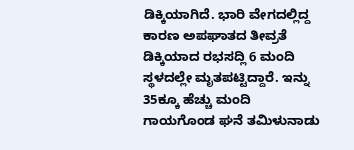ಡಿಕ್ಕಿಯಾಗಿದೆ. ಭಾರಿ ವೇಗದಲ್ಲಿದ್ದ ಕಾರಣ ಅಪಘಾತದ ತೀವ್ರತೆ ಡಿಕ್ಕಿಯಾದ ರಭಸದ್ಲಿ 6 ಮಂದಿ ಸ್ಥಳದಲ್ಲೇ ಮೃತಪಟ್ಟಿದ್ದಾರೆ. ಇನ್ನು 35ಕ್ಕೂ ಹೆಚ್ಚು ಮಂದಿ ಗಾಯಗೊಂಡ ಘನೆ ತಮಿಳುನಾಡು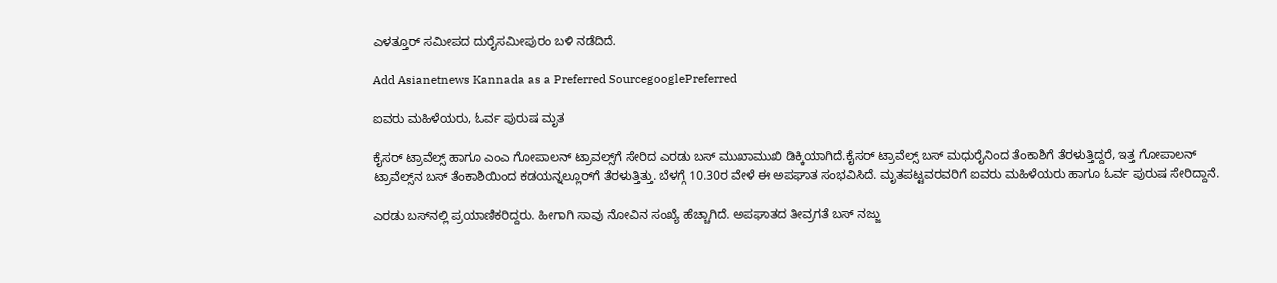ಎಳತ್ತೂರ್ ಸಮೀಪದ ದುರೈಸಮೀಪುರಂ ಬಳಿ ನಡೆದಿದೆ.

Add Asianetnews Kannada as a Preferred SourcegooglePreferred

ಐವರು ಮಹಿಳೆಯರು, ಓರ್ವ ಪುರುಷ ಮೃತ

ಕೈಸರ್ ಟ್ರಾವೆಲ್ಸ್ ಹಾಗೂ ಎಂಎ ಗೋಪಾಲನ್ ಟ್ರಾವಲ್ಸ್‌ಗೆ ಸೇರಿದ ಎರಡು ಬಸ್ ಮುಖಾಮುಖಿ ಡಿಕ್ಕಿಯಾಗಿದೆ.ಕೈಸರ್ ಟ್ರಾವೆಲ್ಸ್ ಬಸ್ ಮಧುರೈನಿಂದ ತೆಂಕಾಶಿಗೆ ತೆರಳುತ್ತಿದ್ದರೆ, ಇತ್ತ ಗೋಪಾಲನ್ ಟ್ರಾವೆಲ್ಸ್‌ನ ಬಸ್ ತೆಂಕಾಶಿಯಿಂದ ಕಡಯನ್ನಲ್ಲೂರ್‌ಗೆ ತೆರಳುತ್ತಿತ್ತು. ಬೆಳಗ್ಗೆ 10.30ರ ವೇಳೆ ಈ ಅಪಘಾತ ಸಂಭವಿಸಿದೆ. ಮೃತಪಟ್ಟವರವರಿಗೆ ಐವರು ಮಹಿಳೆಯರು ಹಾಗೂ ಓರ್ವ ಪುರುಷ ಸೇರಿದ್ದಾನೆ.

ಎರಡು ಬಸ್‌ನಲ್ಲಿ ಪ್ರಯಾಣಿಕರಿದ್ದರು. ಹೀಗಾಗಿ ಸಾವು ನೋವಿನ ಸಂಖ್ಯೆ ಹೆಚ್ಚಾಗಿದೆ. ಅಪಘಾತದ ತೀವ್ರಗತೆ ಬಸ್ ನಜ್ಜು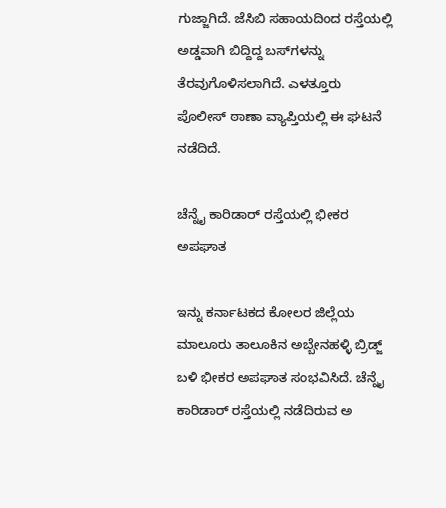ಗುಜ್ಜಾಗಿದೆ. ಜೆಸಿಬಿ ಸಹಾಯದಿಂದ ರಸ್ತೆಯಲ್ಲಿ ಅಡ್ಡವಾಗಿ ಬಿದ್ದಿದ್ದ ಬಸ್‌ಗಳನ್ನು ತೆರವುಗೊಳಿಸಲಾಗಿದೆ. ಎಳತ್ತೂರು ಪೊಲೀಸ್ ಠಾಣಾ ವ್ಯಾಪ್ತಿಯಲ್ಲಿ ಈ ಘಟನೆ ನಡೆದಿದೆ.

ಚೆನ್ನೈ ಕಾರಿಡಾರ್ ರಸ್ತೆಯಲ್ಲಿ ಭೀಕರ ಅಪಘಾತ

ಇನ್ನು ಕರ್ನಾಟಕದ ಕೋಲರ ಜಿಲ್ಲೆಯ ಮಾಲೂರು ತಾಲೂಕಿನ ಅಬ್ಬೇನಹಳ್ಳಿ ಬ್ರಿಡ್ಜ್ ಬಳಿ ಭೀಕರ ಅಪಘಾತ ಸಂಭವಿಸಿದೆ. ಚೆನ್ನೈ ಕಾರಿಡಾರ್ ರಸ್ತೆಯಲ್ಲಿ ನಡೆದಿರುವ ಅ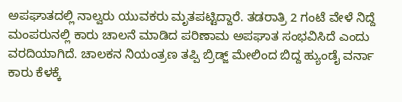ಅಪಘಾತದಲ್ಲಿ ನಾಲ್ವರು ಯುವಕರು ಮೃತಪಟ್ಟಿದ್ದಾರೆ. ತಡರಾತ್ರಿ 2 ಗಂಟೆ ವೇಳೆ ನಿದ್ದೆ ಮಂಪರುನಲ್ಲಿ ಕಾರು ಚಾಲನೆ ಮಾಡಿದ ಪರಿಣಾಮ ಅಪಘಾತ ಸಂಭವಿಸಿದೆ ಎಂದು ವರದಿಯಾಗಿದೆ. ಚಾಲಕನ ನಿಯಂತ್ರಣ ತಪ್ಪಿ ಬ್ರಿಡ್ಜ್ ಮೇಲಿಂದ ಬಿದ್ದ ಹ್ಯುಂಡೈ ವರ್ನಾ ಕಾರು ಕೆಳಕ್ಕೆ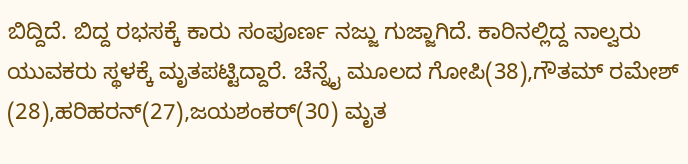ಬಿದ್ದಿದೆ. ಬಿದ್ದ ರಭಸಕ್ಕೆ ಕಾರು ಸಂಪೂರ್ಣ ನಜ್ಜು ಗುಜ್ಜಾಗಿದೆ. ಕಾರಿನಲ್ಲಿದ್ದ ನಾಲ್ವರು ಯುವಕರು ಸ್ಥಳಕ್ಕೆ ಮೃತಪಟ್ಟಿದ್ದಾರೆ. ಚೆನ್ನೈ ಮೂಲದ ಗೋಪಿ(38),ಗೌತಮ್ ರಮೇಶ್ (28),ಹರಿಹರನ್(27),ಜಯಶಂಕರ್(30) ಮೃತ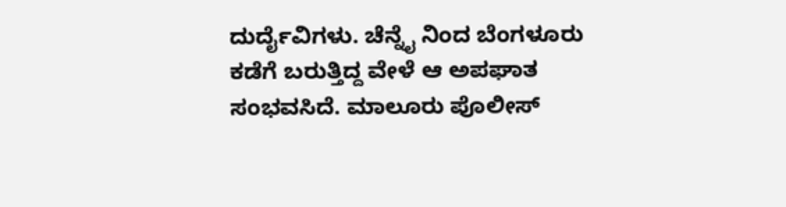ದುರ್ದೈವಿಗಳು. ಚೆನ್ನೈ ನಿಂದ ಬೆಂಗಳೂರು ಕಡೆಗೆ ಬರುತ್ತಿದ್ದ ವೇಳೆ ಆ ಅಪಘಾತ ಸಂಭವಸಿದೆ. ಮಾಲೂರು ಪೊಲೀಸ್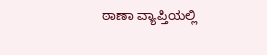ಠಾಣಾ ವ್ಯಾಪ್ತಿಯಲ್ಲಿ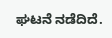ಘಟನೆ ನಡೆದಿದೆ.